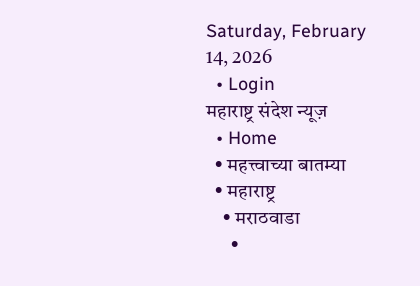Saturday, February 14, 2026
  • Login
महाराष्ट्र संदेश न्यूज़
  • Home
  • महत्त्वाच्या बातम्या
  • महाराष्ट्र
    • मराठवाडा
      •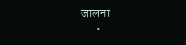जालना
      •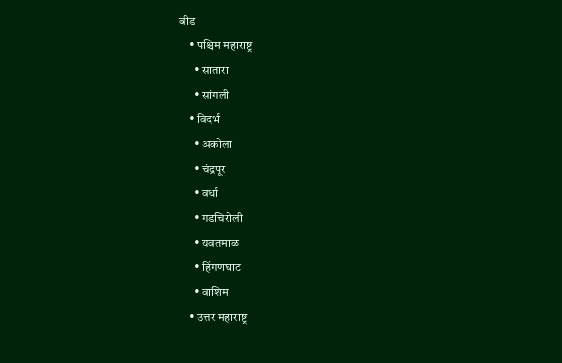बीड
    • पश्चिम महाराष्ट्र
      • सातारा
      • सांगली
    • विदर्भ
      • अकोला
      • चंद्रपूर
      • वर्धा
      • गडचिरोली
      • यवतमाळ
      • हिंगणघाट
      • वाशिम
    • उत्तर महाराष्ट्र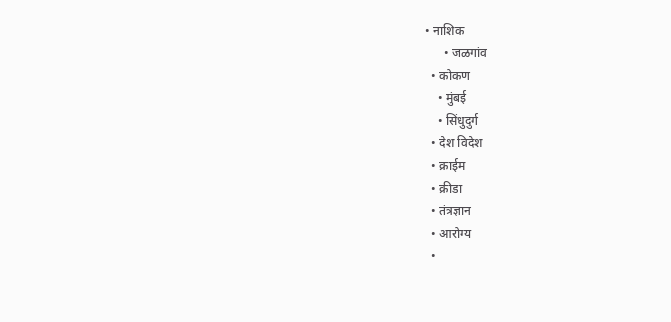• नाशिक
      • जळगांव
  • कोकण
    • मुंबई
    • सिंधुदुर्ग
  • देश विदेश
  • क्राईम
  • क्रीडा
  • तंत्रज्ञान
  • आरोग्य
  •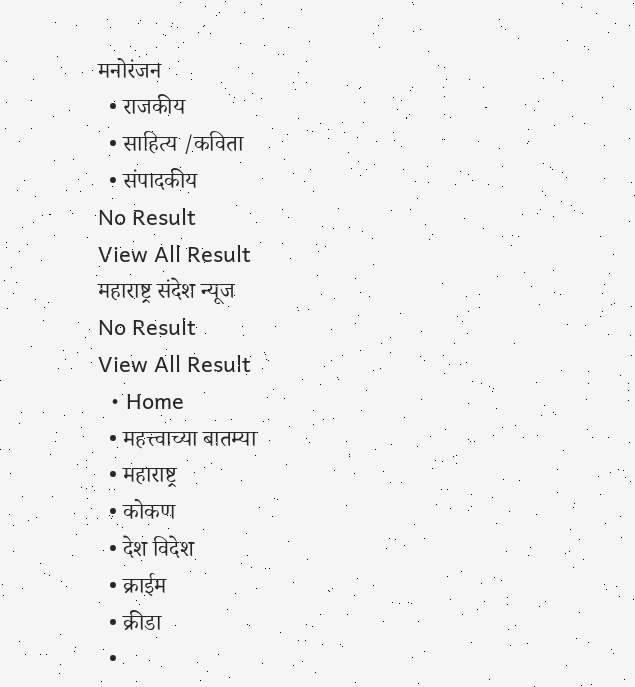मनोरंजन
  • राजकीय
  • साहित्य /कविता
  • संपादकीय
No Result
View All Result
महाराष्ट्र संदेश न्यूज
No Result
View All Result
  • Home
  • महत्त्वाच्या बातम्या
  • महाराष्ट्र
  • कोकण
  • देश विदेश
  • क्राईम
  • क्रीडा
  •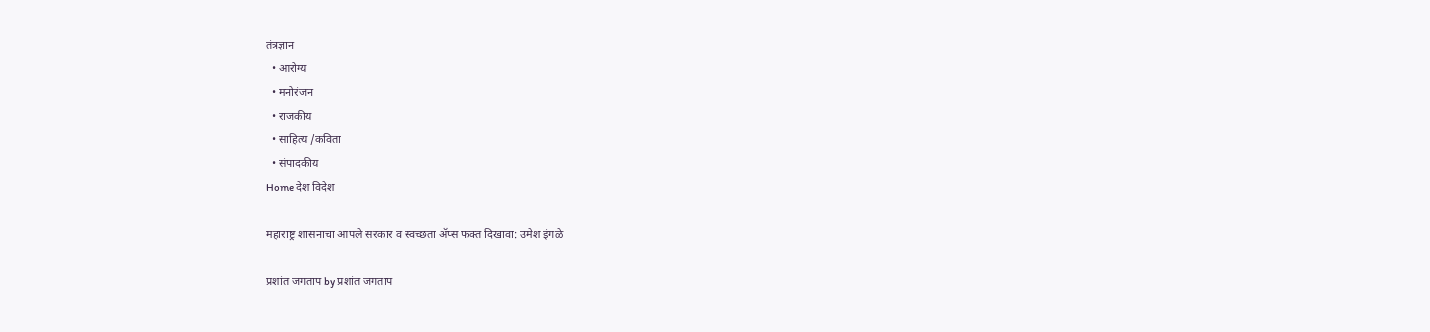तंत्रज्ञान
  • आरोग्य
  • मनोरंजन
  • राजकीय
  • साहित्य /कविता
  • संपादकीय
Home देश विदेश

महाराष्ट्र शासनाचा आपले सरकार व स्वच्छता ॲप्स फक्त दिखावा: उमेश इंगळे

प्रशांत जगताप by प्रशांत जगताप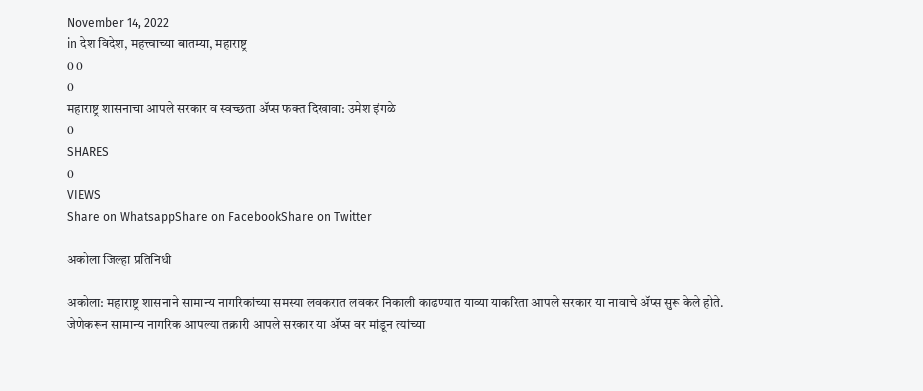November 14, 2022
in देश विदेश, महत्त्वाच्या बातम्या, महाराष्ट्र
0 0
0
महाराष्ट्र शासनाचा आपले सरकार व स्वच्छता ॲप्स फक्त दिखावा: उमेश इंगळे
0
SHARES
0
VIEWS
Share on WhatsappShare on FacebookShare on Twitter

अकोला जिल्हा प्रतिनिधी

अकोला: महाराष्ट्र शासनाने सामान्य नागरिकांच्या समस्या लवकरात लवकर निकाली काढण्यात याव्या याकरिता आपले सरकार या नावाचे ॲप्स सुरू केले होते. जेणेकरून सामान्य नागरिक आपल्या तक्रारी आपले सरकार या ॲप्स वर मांडून त्यांच्या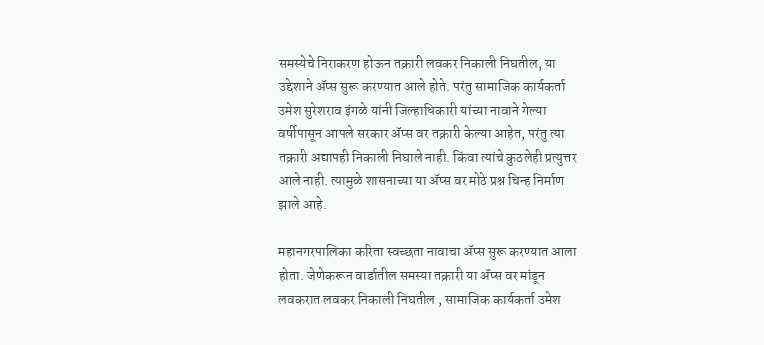समस्येचे निराकरण होऊन तक्रारी लवकर निकाली निघतील, या उद्देशाने ॲप्स सुरू करण्यात आले होते. परंतु सामाजिक कार्यकर्ता उमेश सुरेशराव इंगळे यांनी जिल्हाधिकारी यांच्या नावाने गेल्या वर्षीपासून आपले सरकार ॲप्स वर तक्रारी केल्या आहेत, परंतु त्या तक्रारी अद्यापही निकाली निघाले नाही. किंवा त्यांचे कुठलेही प्रत्युत्तर आले नाही. त्यामुळे शासनाच्या या ॲप्स वर मोठे प्रश्न चिन्ह निर्माण झाले आहे.

महानगरपालिका करिता स्वच्छता नावाचा ॲप्स सुरू करण्यात आला होता. जेणेकरून वार्डातील समस्या तक्रारी या ॲप्स वर मांडून लवकरात लवकर निकाली निघतील , सामाजिक कार्यकर्ता उमेश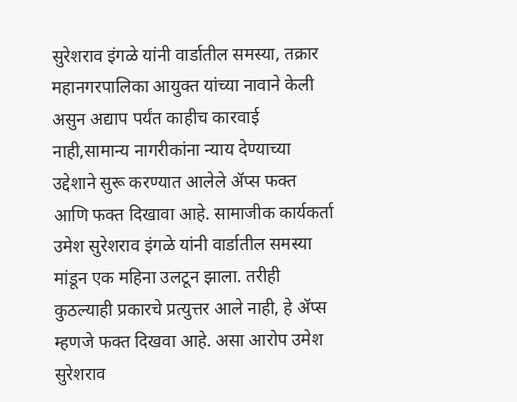सुरेशराव इंगळे यांनी वार्डातील समस्या, तक्रार महानगरपालिका आयुक्त यांच्या नावाने केली असुन अद्याप पर्यंत काहीच कारवाई नाही,सामान्य नागरीकांना न्याय देण्याच्या उद्देशाने सुरू करण्यात आलेले ॲप्स फक्त आणि फक्त दिखावा आहे. सामाजीक कार्यकर्ता उमेश सुरेशराव इंगळे यांनी वार्डातील समस्या मांडून एक महिना उलटून झाला. तरीही कुठल्याही प्रकारचे प्रत्युत्तर आले नाही, हे ॲप्स म्हणजे फक्त दिखवा आहे. असा आरोप उमेश सुरेशराव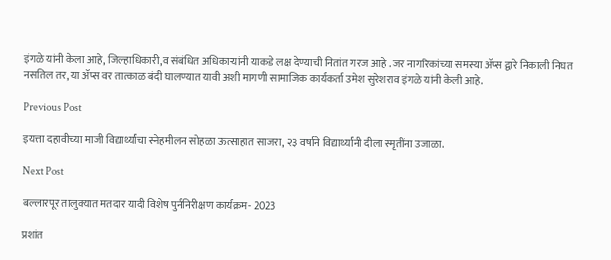इंगळे यांनी केला आहे, जिल्हाधिकारी,व संबंधित अधिकाऱ्यांनी याकडे लक्ष देण्याची नितांत गरज आहे . जर नागरिकांच्या समस्या ॲप्स द्वारे निकाली निघत नसतिल तर, या ॲप्स वर तात्काळ बंदी घालण्यात यावी अशी मागणी सामाजिक कार्यकर्ता उमेश सुरेशराव इंगळे यांनी केली आहे.

Previous Post

इयत्ता दहावीच्या माजी विद्यार्थ्यांचा स्नेहमीलन सोहळा ऊत्साहात साजरा, २३ वर्षाने विद्यार्थ्यांनी दीला स्मृतींना उजाळा.

Next Post

बल्लारपूर तालुक्यात मतदार यादी विशेष पुर्ननिरीक्षण कार्यक्रम- 2023

प्रशांत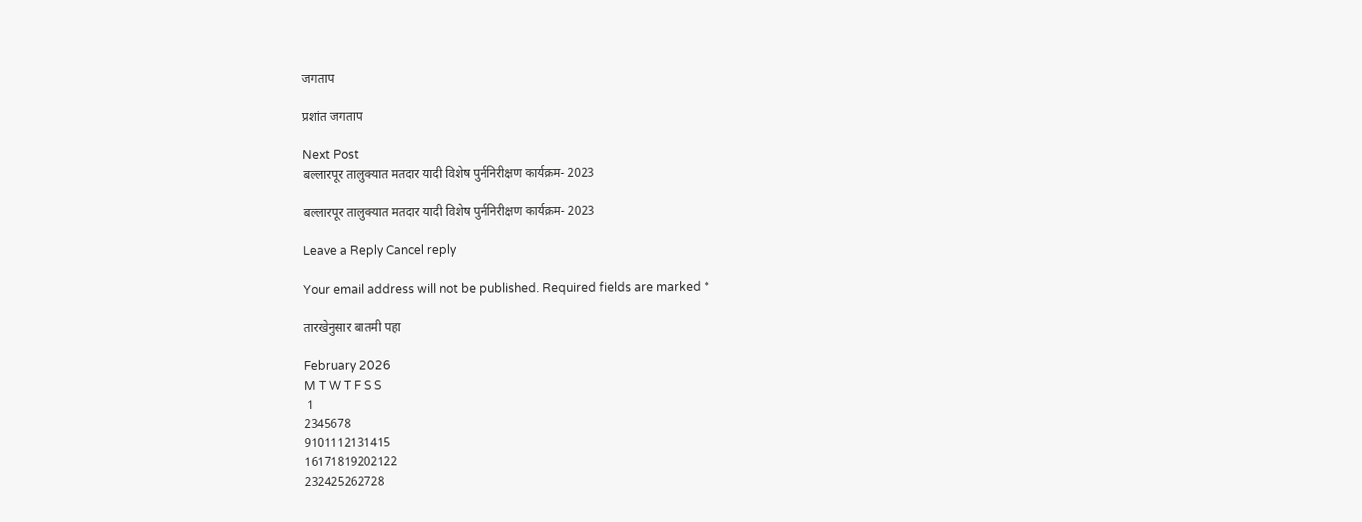जगताप

प्रशांत जगताप

Next Post
बल्लारपूर तालुक्यात मतदार यादी विशेष पुर्ननिरीक्षण कार्यक्रम- 2023

बल्लारपूर तालुक्यात मतदार यादी विशेष पुर्ननिरीक्षण कार्यक्रम- 2023

Leave a Reply Cancel reply

Your email address will not be published. Required fields are marked *

तारखेनुसार बातमी पहा

February 2026
M T W T F S S
 1
2345678
9101112131415
16171819202122
232425262728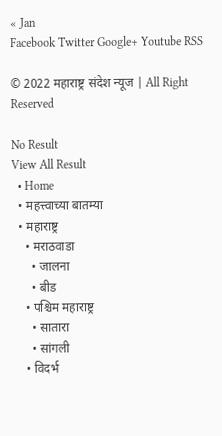« Jan
Facebook Twitter Google+ Youtube RSS

© 2022 महाराष्ट्र संदेश न्यूज | All Right Reserved

No Result
View All Result
  • Home
  • महत्त्वाच्या बातम्या
  • महाराष्ट्र
    • मराठवाडा
      • जालना
      • बीड
    • पश्चिम महाराष्ट्र
      • सातारा
      • सांगली
    • विदर्भ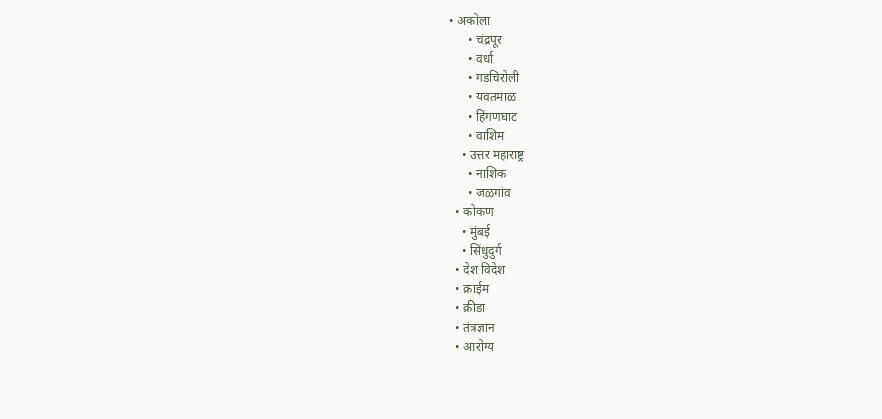• अकोला
      • चंद्रपूर
      • वर्धा
      • गडचिरोली
      • यवतमाळ
      • हिंगणघाट
      • वाशिम
    • उत्तर महाराष्ट्र
      • नाशिक
      • जळगांव
  • कोकण
    • मुंबई
    • सिंधुदुर्ग
  • देश विदेश
  • क्राईम
  • क्रीडा
  • तंत्रज्ञान
  • आरोग्य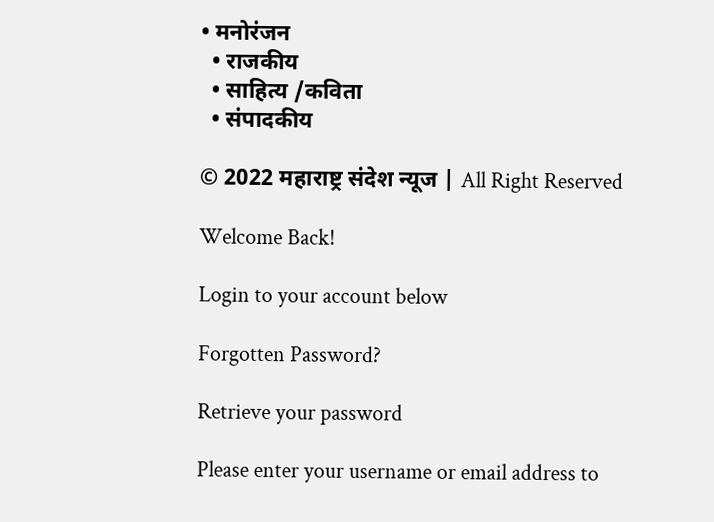• मनोरंजन
  • राजकीय
  • साहित्य /कविता
  • संपादकीय

© 2022 महाराष्ट्र संदेश न्यूज | All Right Reserved

Welcome Back!

Login to your account below

Forgotten Password?

Retrieve your password

Please enter your username or email address to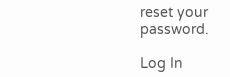reset your password.

Log In